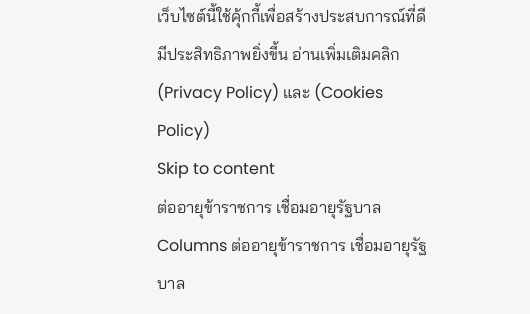เว็บไซต์นี้ใช้คุ้กกี้เพื่อสร้างประสบการณ์ที่ดีมีประสิทธิภาพยิ่งขี้น อ่านเพิ่มเติมคลิก (Privacy Policy) และ (Cookies Policy)
Skip to content
ต่ออายุข้าราชการ เชื่อมอายุรัฐบาล
Columns ต่ออายุข้าราชการ เชื่อมอายุรัฐบาล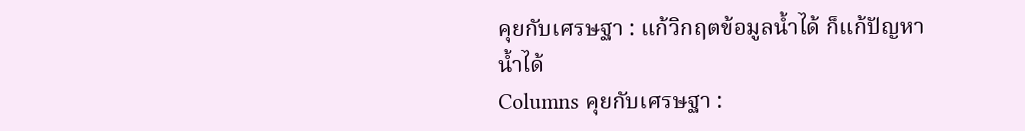คุยกับเศรษฐา : แก้วิกฤตข้อมูลน้ำได้ ก็แก้ปัญหาน้ำได้
Columns คุยกับเศรษฐา :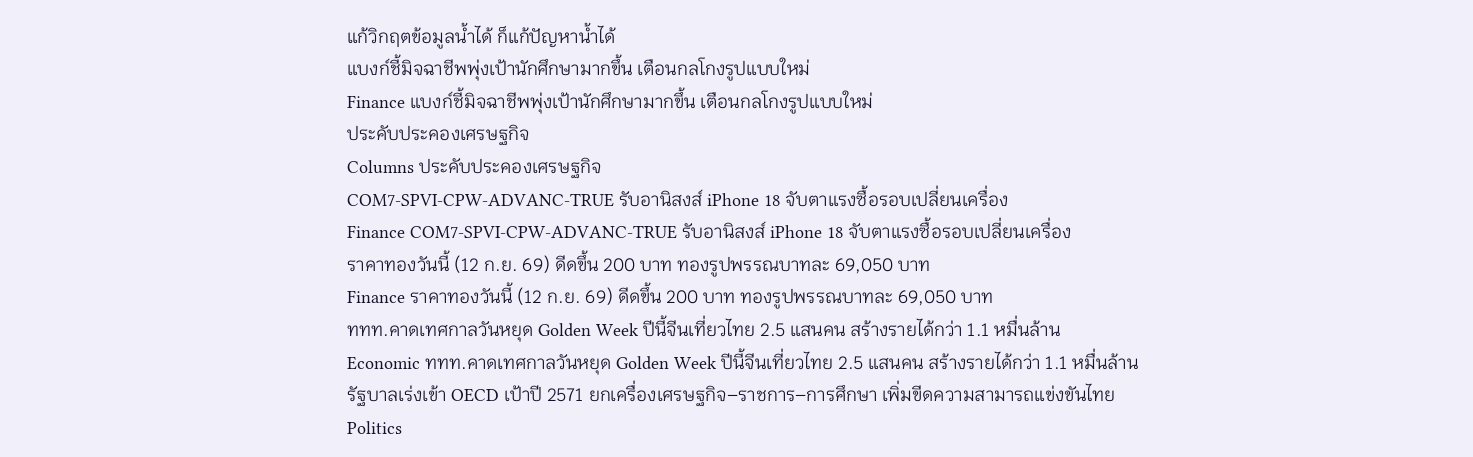แก้วิกฤตข้อมูลน้ำได้ ก็แก้ปัญหาน้ำได้
แบงก์ชี้มิจฉาชีพพุ่งเป้านักศึกษามากขึ้น เตือนกลโกงรูปแบบใหม่
Finance แบงก์ชี้มิจฉาชีพพุ่งเป้านักศึกษามากขึ้น เตือนกลโกงรูปแบบใหม่
ประคับประคองเศรษฐกิจ
Columns ประคับประคองเศรษฐกิจ
COM7-SPVI-CPW-ADVANC-TRUE รับอานิสงส์ iPhone 18 จับตาแรงซื้อรอบเปลี่ยนเครื่อง
Finance COM7-SPVI-CPW-ADVANC-TRUE รับอานิสงส์ iPhone 18 จับตาแรงซื้อรอบเปลี่ยนเครื่อง
ราคาทองวันนี้ (12 ก.ย. 69) ดีดขึ้น 200 บาท ทองรูปพรรณบาทละ 69,050 บาท
Finance ราคาทองวันนี้ (12 ก.ย. 69) ดีดขึ้น 200 บาท ทองรูปพรรณบาทละ 69,050 บาท
ททท.คาดเทศกาลวันหยุด Golden Week ปีนี้จีนเที่ยวไทย 2.5 แสนคน สร้างรายได้กว่า 1.1 หมื่นล้าน
Economic ททท.คาดเทศกาลวันหยุด Golden Week ปีนี้จีนเที่ยวไทย 2.5 แสนคน สร้างรายได้กว่า 1.1 หมื่นล้าน
รัฐบาลเร่งเข้า OECD เป้าปี 2571 ยกเครื่องเศรษฐกิจ–ราชการ–การศึกษา เพิ่มขีดความสามารถแข่งขันไทย
Politics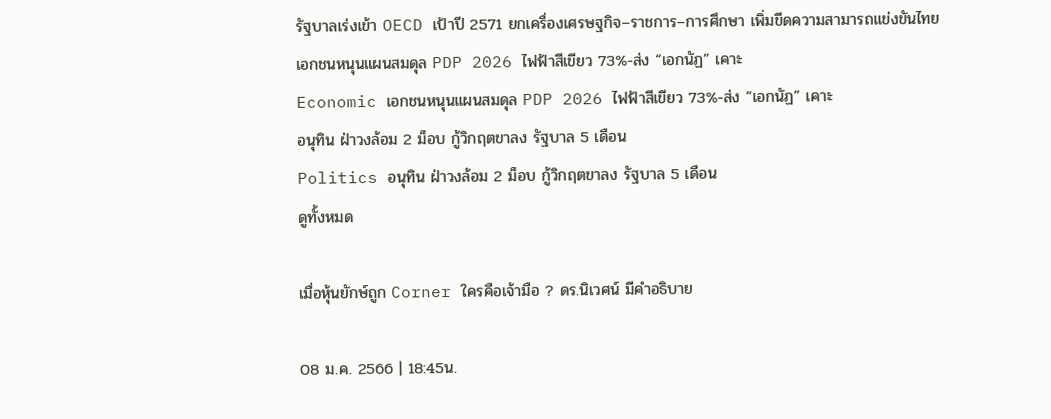รัฐบาลเร่งเข้า OECD เป้าปี 2571 ยกเครื่องเศรษฐกิจ–ราชการ–การศึกษา เพิ่มขีดความสามารถแข่งขันไทย
เอกชนหนุนแผนสมดุล PDP 2026 ไฟฟ้าสีเขียว 73%-ส่ง “เอกนัฏ” เคาะ
Economic เอกชนหนุนแผนสมดุล PDP 2026 ไฟฟ้าสีเขียว 73%-ส่ง “เอกนัฏ” เคาะ
อนุทิน ฝ่าวงล้อม 2 ม็อบ กู้วิกฤตขาลง รัฐบาล 5 เดือน
Politics อนุทิน ฝ่าวงล้อม 2 ม็อบ กู้วิกฤตขาลง รัฐบาล 5 เดือน
ดูทั้งหมด

เมื่อหุ้นยักษ์ถูก Corner ใครคือเจ้ามือ ? ดร.นิเวศน์ มีคำอธิบาย

08 ม.ค. 2566 | 18:45น.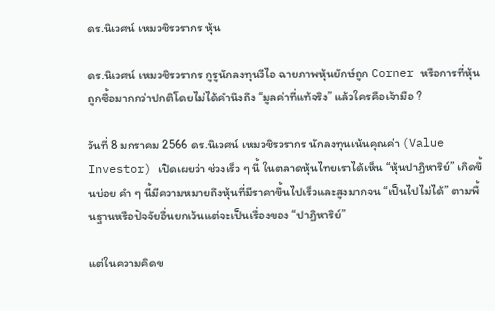ดร.นิเวศน์ เหมวชิรวรากร หุ้น

ดร.นิเวศน์ เหมวชิรวรากร กูรูนักลงทุนวีไอ ฉายภาพหุ้นยักษ์ถูก Corner หรือการที่หุ้นถูกซื้อมากกว่าปกติโดยไม่ได้คำนึงถึง “มูลค่าที่แท้จริง” แล้วใครคือเจ้ามือ ?

วันที่ 8 มกราคม 2566 ดร.นิเวศน์ เหมวชิรวรากร นักลงทุนเน้นคุณค่า (Value Investor) เปิดเผยว่า ช่วงเร็ว ๆ นี้ ในตลาดหุ้นไทยเราได้เห็น “หุ้นปาฏิหาริย์” เกิดขึ้นบ่อย คำ ๆ นี้มีความหมายถึงหุ้นที่มีราคาขึ้นไปเร็วและสูงมากจน “เป็นไปไม่ได้” ตามพื้นฐานหรือปัจจัยอื่นยกเว้นแต่จะเป็นเรื่องของ “ปาฏิหาริย์”

แต่ในความคิดข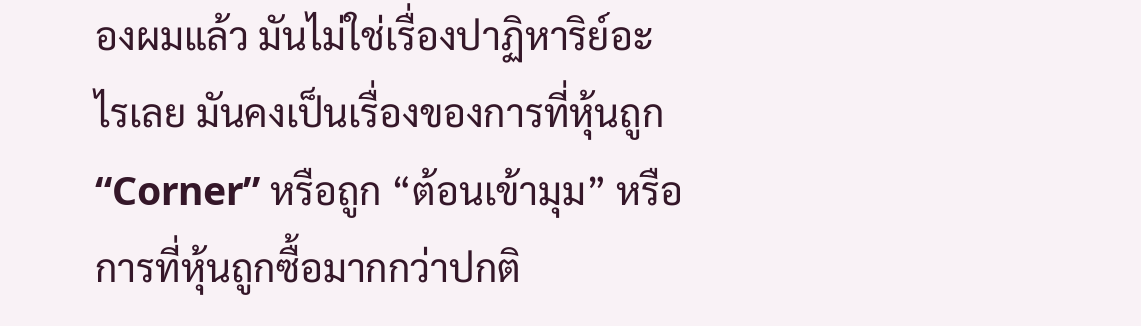องผมแล้ว มันไม่ใช่เรื่องปาฏิหาริย์อะไรเลย มันคงเป็นเรื่องของการที่หุ้นถูก “Corner” หรือถูก “ต้อนเข้ามุม” หรือการที่หุ้นถูกซื้อมากกว่าปกติ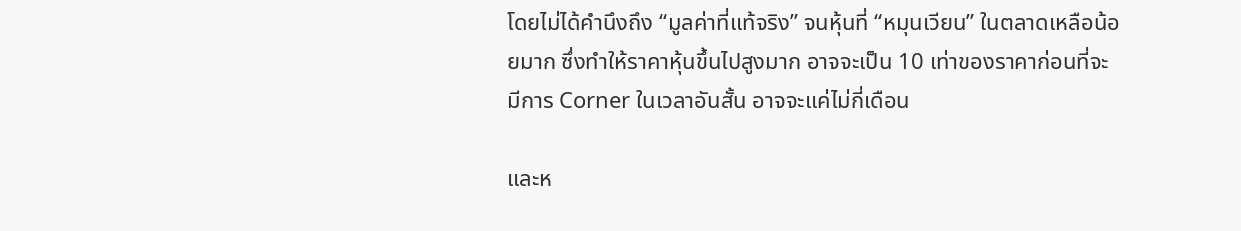โดยไม่ได้คำนึงถึง “มูลค่าที่แท้จริง” จนหุ้นที่ “หมุนเวียน” ในตลาดเหลือน้อยมาก ซึ่งทำให้ราคาหุ้นขึ้นไปสูงมาก อาจจะเป็น 10 เท่าของราคาก่อนที่จะมีการ Corner ในเวลาอันสั้น อาจจะแค่ไม่กี่เดือน

และห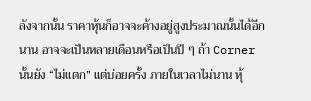ลังจากนั้น ราคาหุ้นก็อาจจะค้างอยู่สูงประมาณนั้นได้อีกนาน อาจจะเป็นหลายเดือนหรือเป็นปี ๆ ถ้า Corner นั้นยัง “ไม่แตก” แต่บ่อยครั้ง ภายในเวลาไม่นาน หุ้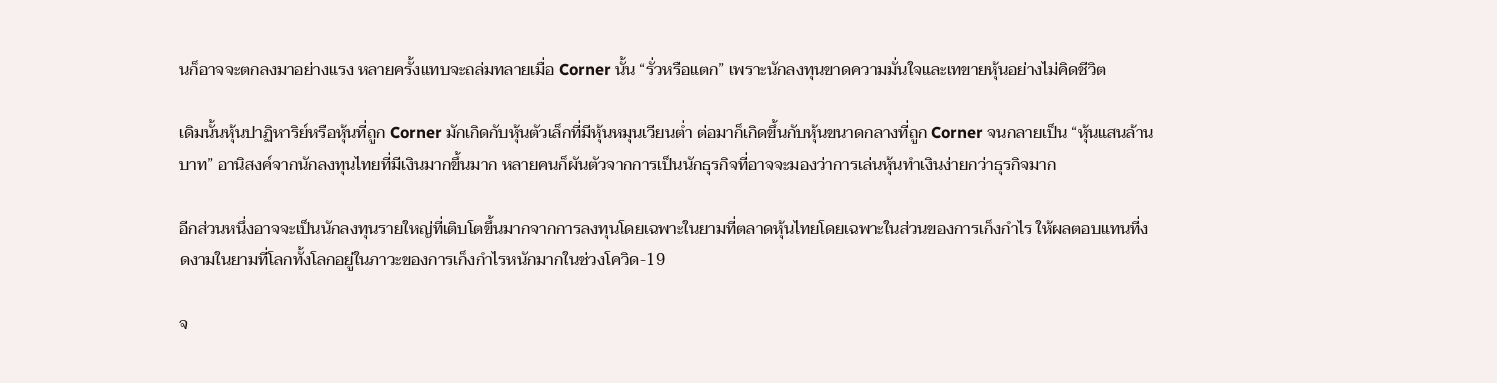นก็อาจจะตกลงมาอย่างแรง หลายครั้งแทบจะถล่มทลายเมื่อ Corner นั้น “รั่วหรือแตก” เพราะนักลงทุนขาดความมั่นใจและเทขายหุ้นอย่างไม่คิดชีวิต

เดิมนั้นหุ้นปาฏิหาริย์หรือหุ้นที่ถูก Corner มักเกิดกับหุ้นตัวเล็กที่มีหุ้นหมุนเวียนต่ำ ต่อมาก็เกิดขึ้นกับหุ้นขนาดกลางที่ถูก Corner จนกลายเป็น “หุ้นแสนล้านบาท” อานิสงค์จากนักลงทุนไทยที่มีเงินมากขึ้นมาก หลายคนก็ผันตัวจากการเป็นนักธุรกิจที่อาจจะมองว่าการเล่นหุ้นทำเงินง่ายกว่าธุรกิจมาก

อีกส่วนหนึ่งอาจจะเป็นนักลงทุนรายใหญ่ที่เติบโตขึ้นมากจากการลงทุนโดยเฉพาะในยามที่ตลาดหุ้นไทยโดยเฉพาะในส่วนของการเก็งกำไร ให้ผลตอบแทนที่งดงามในยามที่โลกทั้งโลกอยู่ในภาวะของการเก็งกำไรหนักมากในช่วงโควิด-19

จ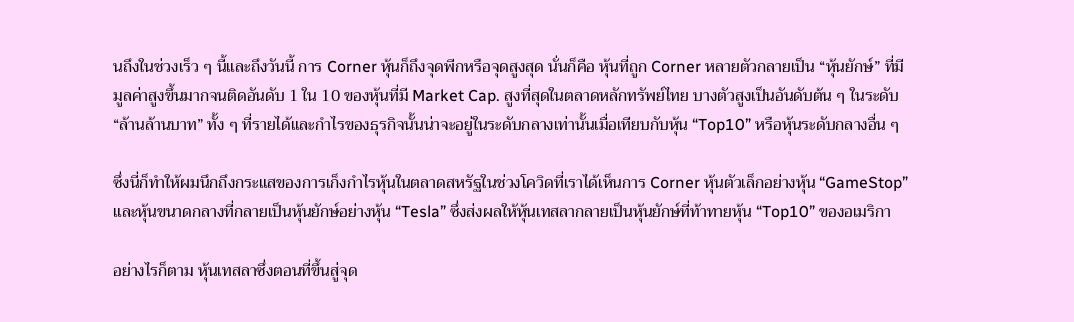นถึงในช่วงเร็ว ๆ นี้และถึงวันนี้ การ Corner หุ้นก็ถึงจุดพีกหรือจุดสูงสุด นั่นก็คือ หุ้นที่ถูก Corner หลายตัวกลายเป็น “หุ้นยักษ์” ที่มีมูลค่าสูงขึ้นมากจนติดอันดับ 1 ใน 10 ของหุ้นที่มี Market Cap. สูงที่สุดในตลาดหลักทรัพย์ไทย บางตัวสูงเป็นอันดับต้น ๆ ในระดับ “ล้านล้านบาท” ทั้ง ๆ ที่รายได้และกำไรของธุรกิจนั้นน่าจะอยู่ในระดับกลางเท่านั้นเมื่อเทียบกับหุ้น “Top10” หรือหุ้นระดับกลางอื่น ๆ

ซึ่งนี่ก็ทำให้ผมนึกถึงกระแสของการเก็งกำไรหุ้นในตลาดสหรัฐในช่วงโควิดที่เราได้เห็นการ Corner หุ้นตัวเล็กอย่างหุ้น “GameStop” และหุ้นขนาดกลางที่กลายเป็นหุ้นยักษ์อย่างหุ้น “Tesla” ซึ่งส่งผลให้หุ้นเทสลากลายเป็นหุ้นยักษ์ที่ท้าทายหุ้น “Top10” ของอเมริกา

อย่างไรก็ตาม หุ้นเทสลาซึ่งตอนที่ขึ้นสู่จุด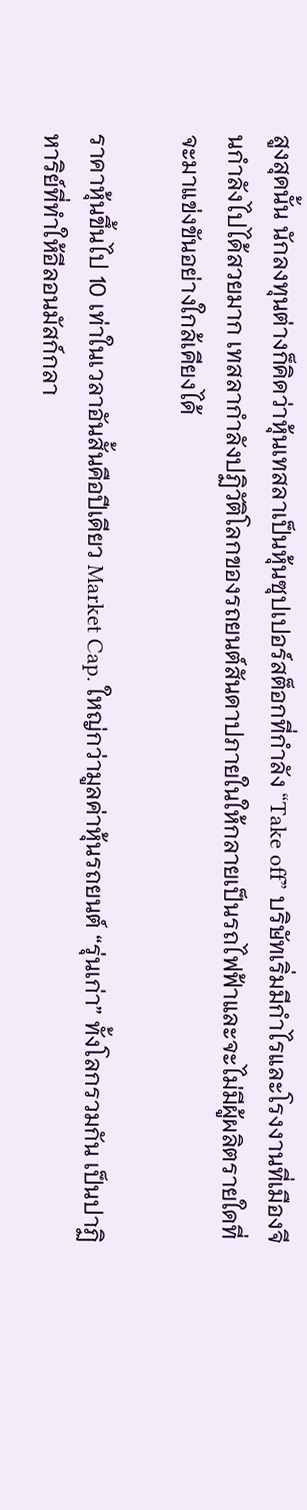สูงสุดนั้น นักลงทุนต่างก็คิดว่าหุ้นเทสลาเป็นหุ้นซุปเปอร์สต็อกที่กำลัง “Take off” บริษัทเริ่มมีกำไรและโรงงานที่เมืองจีนกำลังไปได้สวยมาก เทสลากำลังปฏิวัติโลกของรถยนต์สันดาปภายในให้กลายเป็นรถไฟฟ้าและจะไม่มีผู้ผลิตรายใดที่จะมาแข่งขันอย่างใกล้เคียงได้

ราคาหุ้นขึ้นไป 10 เท่าในเวลาอันสั้นคือปีเดียว Market Cap. ใหญ่กว่ามูลค่าหุ้นรถยนต์ “รุ่นเก่า” ทั้งโลกรวมกัน เป็นปาฏิหาริย์ที่ทำให้อีลอนมัสก์กลา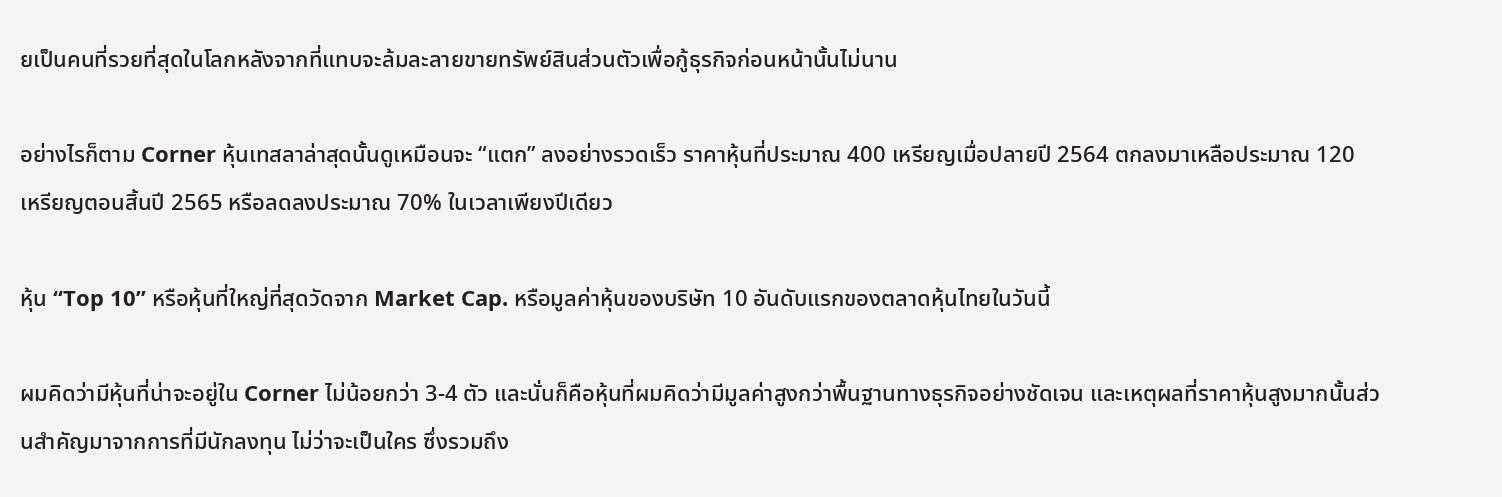ยเป็นคนที่รวยที่สุดในโลกหลังจากที่แทบจะล้มละลายขายทรัพย์สินส่วนตัวเพื่อกู้ธุรกิจก่อนหน้านั้นไม่นาน

อย่างไรก็ตาม Corner หุ้นเทสลาล่าสุดนั้นดูเหมือนจะ “แตก” ลงอย่างรวดเร็ว ราคาหุ้นที่ประมาณ 400 เหรียญเมื่อปลายปี 2564 ตกลงมาเหลือประมาณ 120 เหรียญตอนสิ้นปี 2565 หรือลดลงประมาณ 70% ในเวลาเพียงปีเดียว

หุ้น “Top 10” หรือหุ้นที่ใหญ่ที่สุดวัดจาก Market Cap. หรือมูลค่าหุ้นของบริษัท 10 อันดับแรกของตลาดหุ้นไทยในวันนี้

ผมคิดว่ามีหุ้นที่น่าจะอยู่ใน Corner ไม่น้อยกว่า 3-4 ตัว และนั่นก็คือหุ้นที่ผมคิดว่ามีมูลค่าสูงกว่าพื้นฐานทางธุรกิจอย่างชัดเจน และเหตุผลที่ราคาหุ้นสูงมากนั้นส่วนสำคัญมาจากการที่มีนักลงทุน ไม่ว่าจะเป็นใคร ซึ่งรวมถึง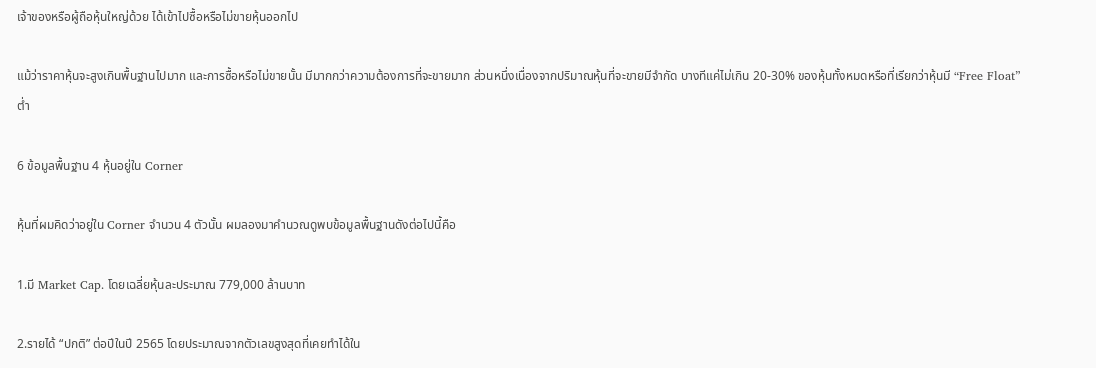เจ้าของหรือผู้ถือหุ้นใหญ่ด้วย ได้เข้าไปซื้อหรือไม่ขายหุ้นออกไป

แม้ว่าราคาหุ้นจะสูงเกินพื้นฐานไปมาก และการซื้อหรือไม่ขายนั้น มีมากกว่าความต้องการที่จะขายมาก ส่วนหนึ่งเนื่องจากปริมาณหุ้นที่จะขายมีจำกัด บางทีแค่ไม่เกิน 20-30% ของหุ้นทั้งหมดหรือที่เรียกว่าหุ้นมี “Free Float” ต่ำ

6 ข้อมูลพื้นฐาน 4 หุ้นอยู่ใน Corner

หุ้นที่ผมคิดว่าอยู่ใน Corner จำนวน 4 ตัวนั้น ผมลองมาคำนวณดูพบข้อมูลพื้นฐานดังต่อไปนี้คือ

1.มี Market Cap. โดยเฉลี่ยหุ้นละประมาณ 779,000 ล้านบาท

2.รายได้ “ปกติ” ต่อปีในปี 2565 โดยประมาณจากตัวเลขสูงสุดที่เคยทำได้ใน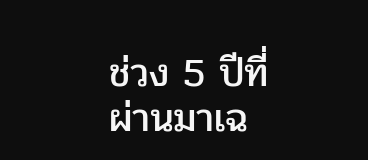ช่วง 5 ปีที่ผ่านมาเฉ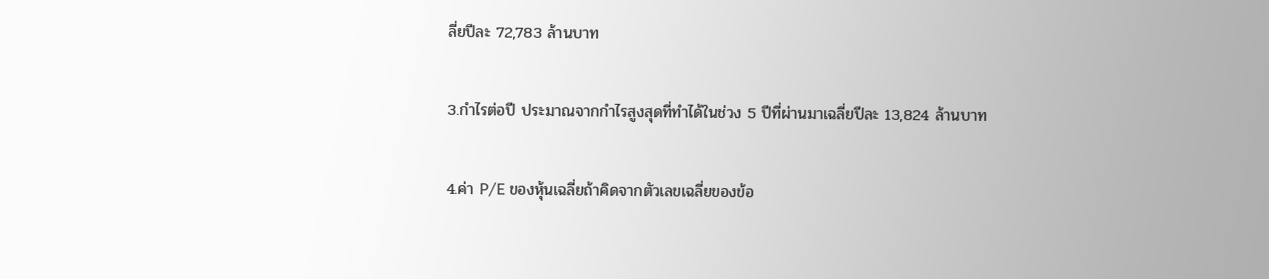ลี่ยปีละ 72,783 ล้านบาท

3.กำไรต่อปี ประมาณจากกำไรสูงสุดที่ทำได้ในช่วง 5 ปีที่ผ่านมาเฉลี่ยปีละ 13,824 ล้านบาท

4.ค่า P/E ของหุ้นเฉลี่ยถ้าคิดจากตัวเลขเฉลี่ยของข้อ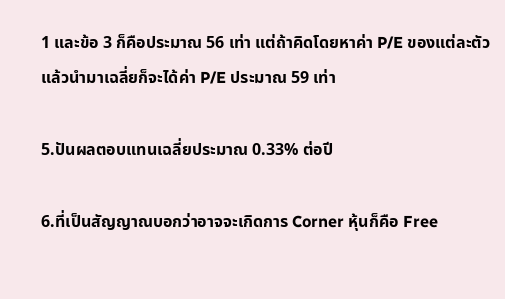1 และข้อ 3 ก็คือประมาณ 56 เท่า แต่ถ้าคิดโดยหาค่า P/E ของแต่ละตัวแล้วนำมาเฉลี่ยก็จะได้ค่า P/E ประมาณ 59 เท่า

5.ปันผลตอบแทนเฉลี่ยประมาณ 0.33% ต่อปี

6.ที่เป็นสัญญาณบอกว่าอาจจะเกิดการ Corner หุ้นก็คือ Free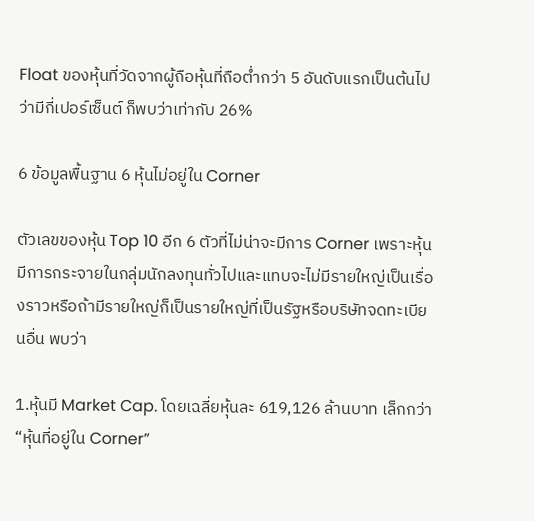Float ของหุ้นที่วัดจากผู้ถือหุ้นที่ถือต่ำกว่า 5 อันดับแรกเป็นต้นไปว่ามีกี่เปอร์เซ็นต์ ก็พบว่าเท่ากับ 26%

6 ข้อมูลพื้นฐาน 6 หุ้นไม่อยู่ใน Corner

ตัวเลขของหุ้น Top 10 อีก 6 ตัวที่ไม่น่าจะมีการ Corner เพราะหุ้นมีการกระจายในกลุ่มนักลงทุนทั่วไปและแทบจะไม่มีรายใหญ่เป็นเรื่องราวหรือถ้ามีรายใหญ่ก็เป็นรายใหญ่ที่เป็นรัฐหรือบริษัทจดทะเบียนอื่น พบว่า

1.หุ้นมี Market Cap. โดยเฉลี่ยหุ้นละ 619,126 ล้านบาท เล็กกว่า “หุ้นที่อยู่ใน Corner”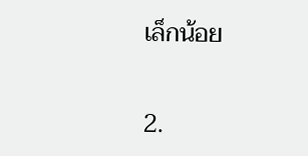เล็กน้อย

2.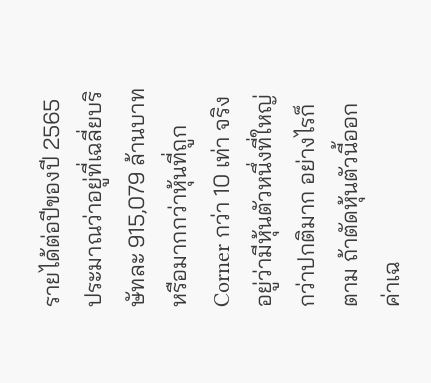รายได้ต่อปีของปี 2565 ประมาณว่าอยู่ที่เฉลี่ยบริษัทละ 915,079 ล้านบาท หรือมากกว่าหุ้นที่ถูก Corner กว่า 10 เท่า จริงอยู่ว่ามีหุ้นตัวหนึ่งที่ใหญ่กว่าปกติมาก อย่างไรก็ตาม ถ้าตัดหุ้นตัวนี้ออก ค่าเฉ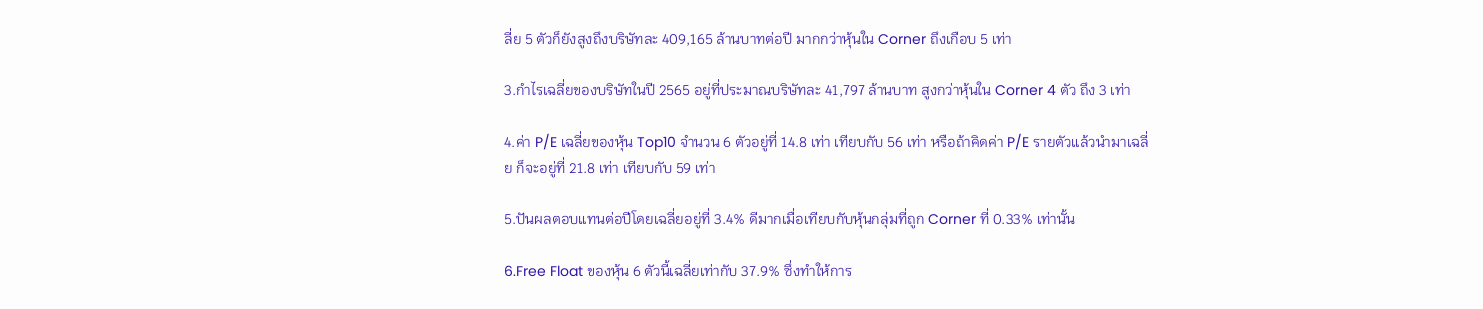ลี่ย 5 ตัวก็ยังสูงถึงบริษัทละ 409,165 ล้านบาทต่อปี มากกว่าหุ้นใน Corner ถึงเกือบ 5 เท่า

3.กำไรเฉลี่ยของบริษัทในปี 2565 อยู่ที่ประมาณบริษัทละ 41,797 ล้านบาท สูงกว่าหุ้นใน Corner 4 ตัว ถึง 3 เท่า

4.ค่า P/E เฉลี่ยของหุ้น Top10 จำนวน 6 ตัวอยู่ที่ 14.8 เท่า เทียบกับ 56 เท่า หรือถ้าคิดค่า P/E รายตัวแล้วนำมาเฉลี่ย ก็จะอยู่ที่ 21.8 เท่า เทียบกับ 59 เท่า

5.ปันผลตอบแทนต่อปีโดยเฉลี่ยอยู่ที่ 3.4% ดีมากเมื่อเทียบกับหุ้นกลุ่มที่ถูก Corner ที่ 0.33% เท่านั้น

6.Free Float ของหุ้น 6 ตัวนี้เฉลี่ยเท่ากับ 37.9% ซึ่งทำให้การ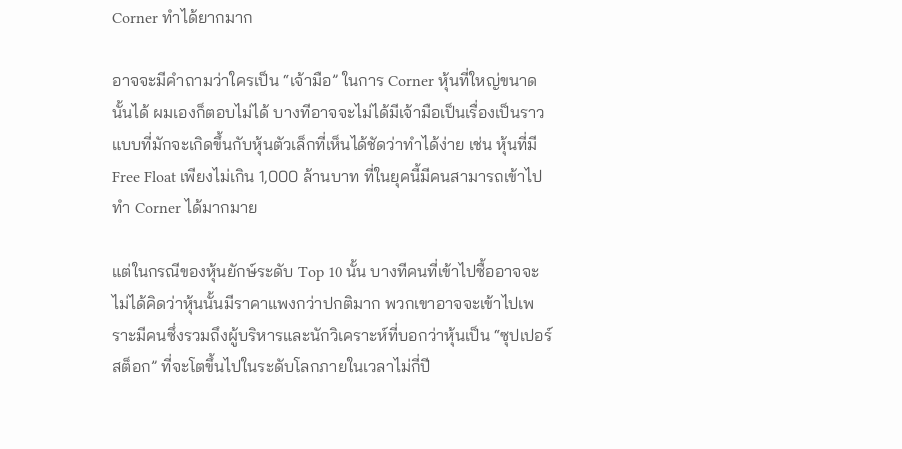Corner ทำได้ยากมาก

อาจจะมีคำถามว่าใครเป็น “เจ้ามือ” ในการ Corner หุ้นที่ใหญ่ขนาดนั้นได้ ผมเองก็ตอบไม่ได้ บางทีอาจจะไม่ได้มีเจ้ามือเป็นเรื่องเป็นราวแบบที่มักจะเกิดขึ้นกับหุ้นตัวเล็กที่เห็นได้ชัดว่าทำได้ง่าย เช่น หุ้นที่มี Free Float เพียงไม่เกิน 1,000 ล้านบาท ที่ในยุคนี้มีคนสามารถเข้าไปทำ Corner ได้มากมาย

แต่ในกรณีของหุ้นยักษ์ระดับ Top 10 นั้น บางทีคนที่เข้าไปซื้ออาจจะไม่ได้คิดว่าหุ้นนั้นมีราคาแพงกว่าปกติมาก พวกเขาอาจจะเข้าไปเพราะมีคนซึ่งรวมถึงผู้บริหารและนักวิเคราะห์ที่บอกว่าหุ้นเป็น “ซุปเปอร์สต็อก” ที่จะโตขึ้นไปในระดับโลกภายในเวลาไม่กี่ปี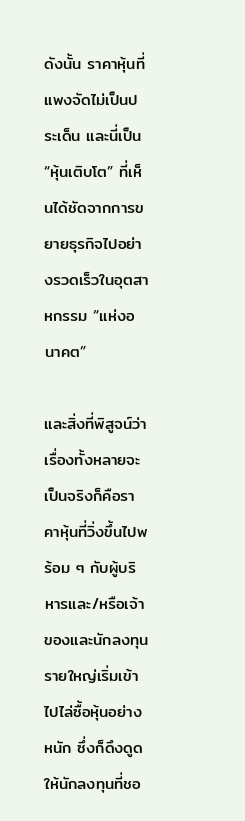ดังนั้น ราคาหุ้นที่แพงจัดไม่เป็นประเด็น และนี่เป็น “หุ้นเติบโต” ที่เห็นได้ชัดจากการขยายธุรกิจไปอย่างรวดเร็วในอุตสาหกรรม “แห่งอนาคต”

และสิ่งที่พิสูจน์ว่าเรื่องทั้งหลายจะเป็นจริงก็คือราคาหุ้นที่วิ่งขึ้นไปพร้อม ๆ กับผู้บริหารและ/หรือเจ้าของและนักลงทุนรายใหญ่เริ่มเข้าไปไล่ซื้อหุ้นอย่างหนัก ซึ่งก็ดึงดูดให้นักลงทุนที่ชอ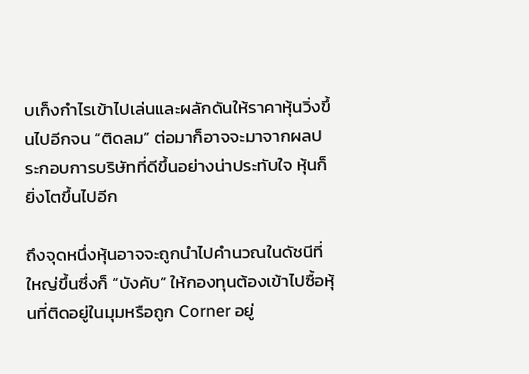บเก็งกำไรเข้าไปเล่นและผลักดันให้ราคาหุ้นวิ่งขึ้นไปอีกจน “ติดลม” ต่อมาก็อาจจะมาจากผลประกอบการบริษัทที่ดีขึ้นอย่างน่าประทับใจ หุ้นก็ยิ่งโตขึ้นไปอีก

ถึงจุดหนึ่งหุ้นอาจจะถูกนำไปคำนวณในดัชนีที่ใหญ่ขึ้นซึ่งก็ “บังคับ” ให้กองทุนต้องเข้าไปซื้อหุ้นที่ติดอยู่ในมุมหรือถูก Corner อยู่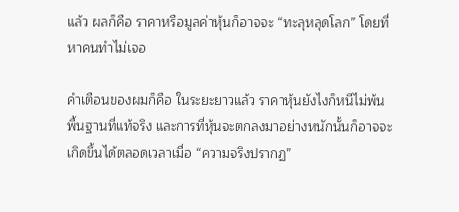แล้ว ผลก็คือ ราคาหรือมูลค่าหุ้นก็อาจจะ “ทะลุหลุดโลก” โดยที่หาคนทำไม่เจอ

คำเตือนของผมก็คือ ในระยะยาวแล้ว ราคาหุ้นยังไงก็หนีไม่พ้นพื้นฐานที่แท้จริง และการที่หุ้นจะตกลงมาอย่างหนักนั้นก็อาจจะเกิดขึ้นได้ตลอดเวลาเมื่อ “ความจริงปรากฏ”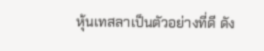หุ้นเทสลาเป็นตัวอย่างที่ดี ดัง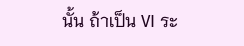นั้น ถ้าเป็น VI ระ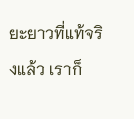ยะยาวที่แท้จริงแล้ว เราก็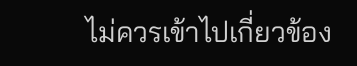ไม่ควรเข้าไปเกี่ยวข้อง